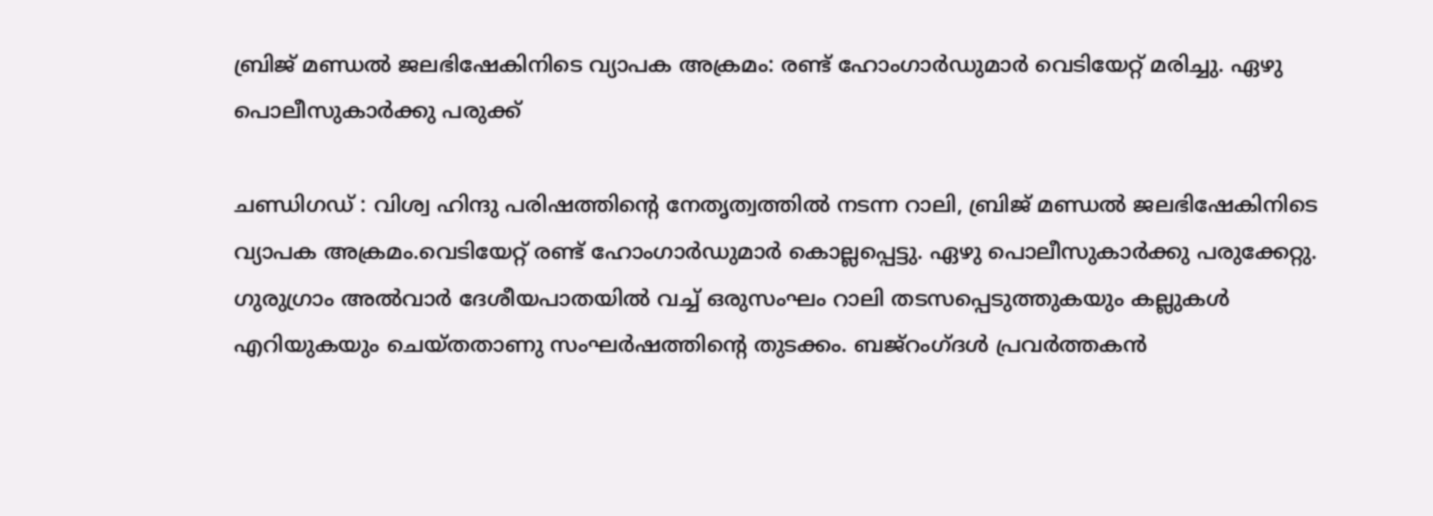ബ്രിജ് മണ്ഡൽ ജലഭിഷേകിനിടെ വ്യാപക അക്രമം: രണ്ട് ഹോംഗാർഡുമാർ വെടിയേറ്റ് മരിച്ചു. ഏഴു പൊലീസുകാർക്കു പരുക്ക്

ചണ്ഡിഗഡ് : വിശ്വ ഹിന്ദു പരിഷത്തിന്റെ നേതൃത്വത്തിൽ നടന്ന റാലി, ബ്രിജ് മണ്ഡൽ ജലഭിഷേകിനിടെ വ്യാപക അക്രമം.വെടിയേറ്റ് രണ്ട് ഹോംഗാർഡുമാർ കൊല്ലപ്പെട്ടു. ഏഴു പൊലീസുകാർക്കു പരുക്കേറ്റു. ഗുരുഗ്രാം അൽവാർ ദേശീയപാതയിൽ വച്ച് ഒരുസംഘം റാലി തടസപ്പെടുത്തുകയും കല്ലുകൾ എറിയുകയും ചെയ്തതാണു സംഘർഷത്തിന്റെ തുടക്കം. ബജ്റംഗ്ദൾ പ്രവർത്തകൻ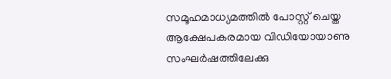സമൂഹമാധ്യമത്തിൽ പോസ്റ്റ് ചെയ്ത ആക്ഷേപകരമായ വിഡിയോയാണു സംഘർഷത്തിലേക്കു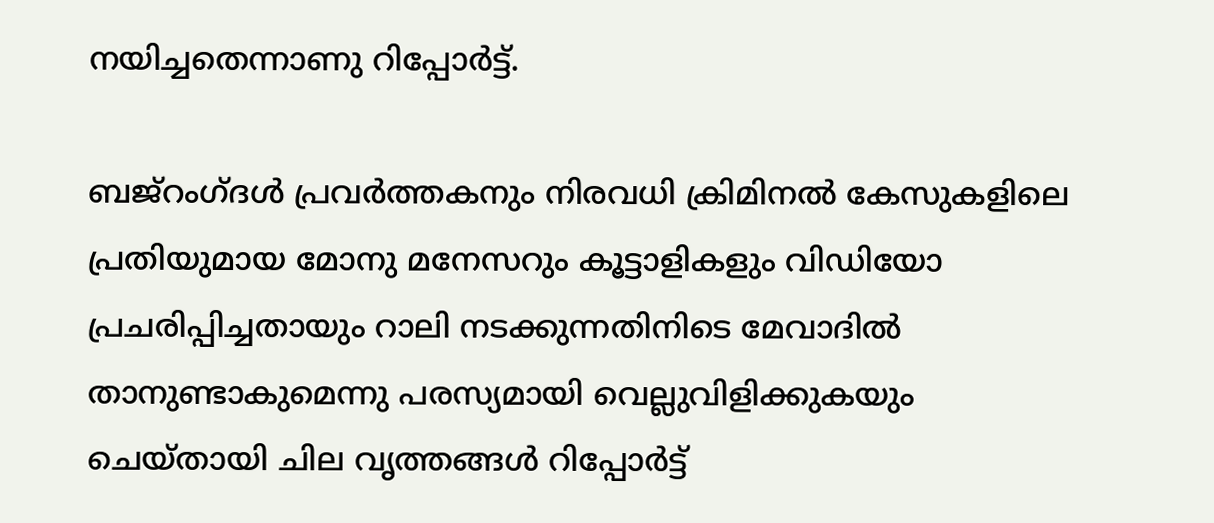നയിച്ചതെന്നാണു റിപ്പോർട്ട്.

ബജ്റംഗ്ദൾ പ്രവർത്തകനും നിരവധി ക്രിമിനൽ കേസുകളിലെ പ്രതിയുമായ മോനു മനേസറും കൂട്ടാളികളും വിഡിയോ പ്രചരിപ്പിച്ചതായും റാലി നടക്കുന്നതിനിടെ മേവാദിൽ താനുണ്ടാകുമെന്നു പരസ്യമായി വെല്ലുവിളിക്കുകയും ചെയ്തായി ചില വൃത്തങ്ങൾ റിപ്പോർട്ട്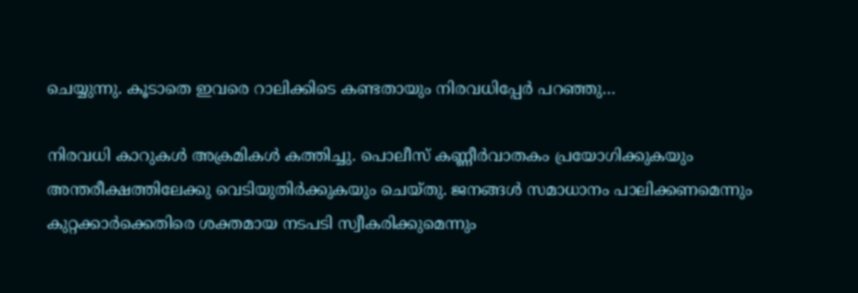ചെയ്യുന്നു. കൂടാതെ ഇവരെ റാലിക്കിടെ കണ്ടതായും നിരവധിപ്പേർ പറഞ്ഞു…

നിരവധി കാറുകൾ അക്രമികൾ കത്തിച്ചു. പൊലീസ് കണ്ണീർവാതകം പ്രയോഗിക്കുകയും അന്തരീക്ഷത്തിലേക്കു വെടിയുതിർക്കുകയും ചെയ്തു. ജനങ്ങൾ സമാധാനം പാലിക്കണമെന്നും കുറ്റക്കാർക്കെതിരെ ശക്തമായ നടപടി സ്വീകരിക്കുമെന്നും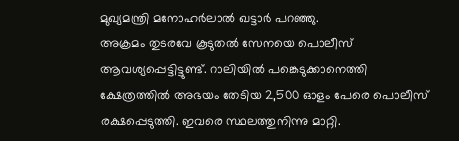മുഖ്യമന്ത്രി മനോഹർലാൽ ഖട്ടാർ പറഞ്ഞു.
അക്രമം തുടരവേ കൂടുതൽ സേനയെ പൊലീസ് ആവശ്യപ്പെട്ടിട്ടുണ്ട്. റാലിയിൽ പങ്കെടുക്കാനെത്തി ക്ഷേത്രത്തിൽ അഭയം തേടിയ 2,500 ഓളം പേരെ പൊലീസ് രക്ഷപ്പെടുത്തി. ഇവരെ സ്ഥലത്തുനിന്നു മാറ്റി.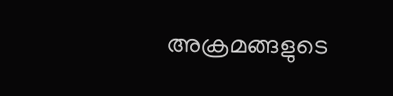അക്രമങ്ങളുടെ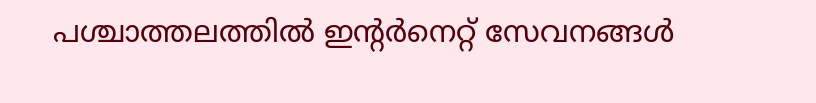പശ്ചാത്തലത്തിൽ ഇന്റർനെറ്റ് സേവനങ്ങൾ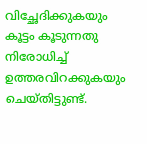വിച്ഛേദിക്കുകയും കൂട്ടം കൂടുന്നതു നിരോധിച്ച് ഉത്തരവിറക്കുകയും ചെയ്തിട്ടുണ്ട്.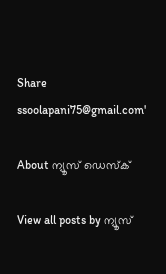Share
ssoolapani75@gmail.com'

About ന്യൂസ് ഡെസ്ക്

View all posts by ന്യൂസ്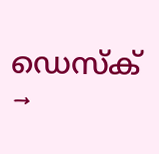ഡെസ്ക് →